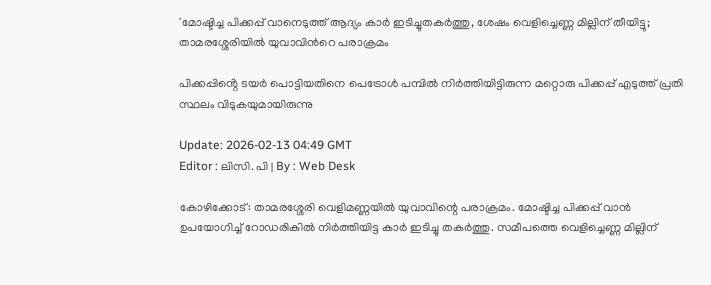'മോഷ്ടിച്ച പിക്കപ്പ് വാനെടുത്ത് ആദ്യം കാർ ഇടിച്ചുതകർത്തു, ശേഷം വെളിച്ചെണ്ണ മില്ലിന് തീയിട്ടു; താമരശ്ശേരിയില്‍ യുവാവിന്‍റെ പരാക്രമം

പിക്കപ്പിൻ്റെ ടയർ പൊട്ടിയതിനെ പെട്രോള്‍ പമ്പിൽ നിർത്തിയിട്ടിരുന്ന മറ്റൊരു പിക്കപ്പ് എടുത്ത് പ്രതി സ്ഥലം വിടുകയുമായിരുന്നു

Update: 2026-02-13 04:49 GMT
Editor : ലിസി. പി | By : Web Desk

കോഴിക്കോട്: താമരശ്ശേരി വെളിമണ്ണയിൽ യുവാവിന്റെ പരാക്രമം. മോഷ്ടിച്ച പിക്കപ്പ് വാൻ ഉപയോഗിച്ച് റോഡരികിൽ നിർത്തിയിട്ട കാർ ഇടിച്ചു തകർത്തു. സമീപത്തെ വെളിച്ചെണ്ണ മില്ലിന്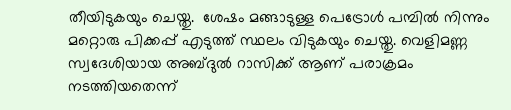തീയിടുകയും ചെയ്തു.  ശേഷം മങ്ങാടുള്ള പെട്രോൾ പമ്പിൽ നിന്നും മറ്റൊരു പിക്കപ്പ് എടുത്ത് സ്ഥലം വിടുകയും ചെയ്തു. വെളിമണ്ണ സ്വദേശിയായ അബ്ദുല്‍ റാസിക്ക് ആണ് പരാക്രമം നടത്തിയതെന്ന്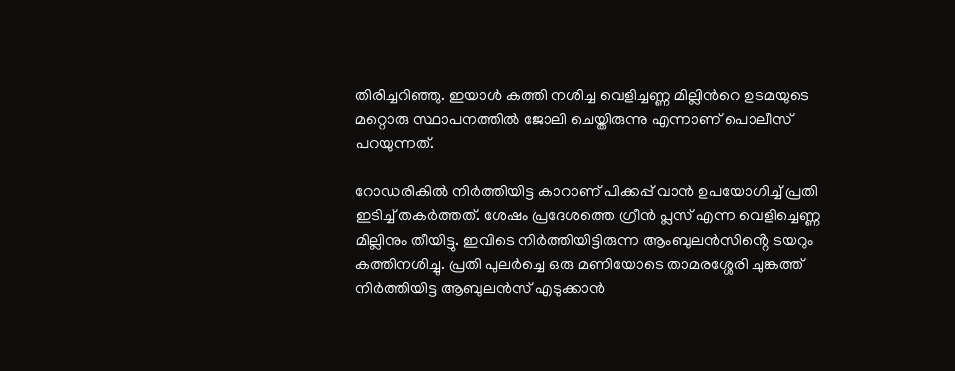തിരിച്ചറിഞ്ഞു. ഇയാള്‍ കത്തി നശിച്ച വെളിച്ചണ്ണ മില്ലിന്‍റെ ഉടമയുടെ മറ്റൊരു സ്ഥാപനത്തില്‍ ജോലി ചെയ്തിരുന്നു എന്നാണ് പൊലീസ് പറയുന്നത്.

റോഡരികിൽ നിർത്തിയിട്ട കാറാണ് പിക്കപ്പ് വാൻ ഉപയോഗിച്ച് പ്രതി ഇടിച്ച് തകർത്തത്. ശേഷം പ്രദേശത്തെ ഗ്രീൻ പ്ലസ് എന്ന വെളിച്ചെണ്ണ മില്ലിനും തീയിട്ടു. ഇവിടെ നിർത്തിയിട്ടിരുന്ന ആംബുലൻസിൻ്റെ ടയറും കത്തിനശിച്ചു. പ്രതി പുലർച്ചെ ഒരു മണിയോടെ താമരശ്ശേരി ചുങ്കത്ത് നിർത്തിയിട്ട ആബുലൻസ് എടുക്കാൻ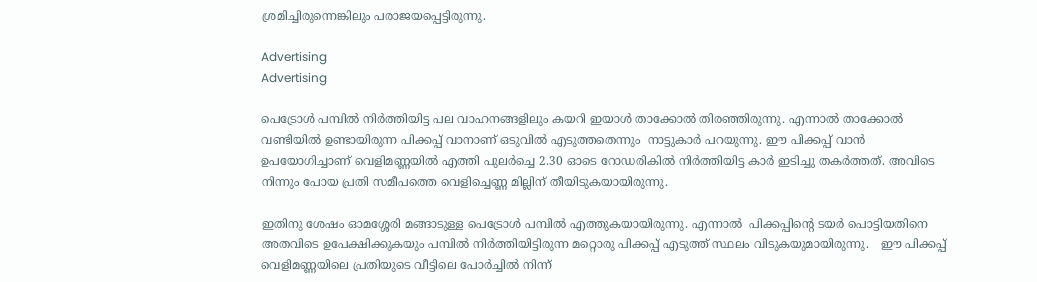ശ്രമിച്ചിരുന്നെങ്കിലും പരാജയപ്പെട്ടിരുന്നു.

Advertising
Advertising

പെട്രോൾ പമ്പിൽ നിർത്തിയിട്ട പല വാഹനങ്ങളിലും കയറി ഇയാള്‍ താക്കോല്‍ തിരഞ്ഞിരുന്നു. എന്നാല്‍ താക്കോൽ വണ്ടിയിൽ ഉണ്ടായിരുന്ന പിക്കപ്പ് വാനാണ് ഒടുവിൽ എടുത്തതെന്നും  നാട്ടുകാർ പറയുന്നു. ഈ പിക്കപ്പ് വാൻ ഉപയോഗിച്ചാണ് വെളിമണ്ണയിൽ എത്തി പുലർച്ചെ 2.30 ഓടെ റോഡരികിൽ നിർത്തിയിട്ട കാർ ഇടിച്ചു തകർത്തത്. അവിടെ നിന്നും പോയ പ്രതി സമീപത്തെ വെളിച്ചെണ്ണ മില്ലിന് തീയിടുകയായിരുന്നു.

ഇതിനു ശേഷം ഓമശ്ശേരി മങ്ങാടുള്ള പെട്രോൾ പമ്പിൽ എത്തുകയായിരുന്നു. എന്നാല്‍  പിക്കപ്പിൻ്റെ ടയർ പൊട്ടിയതിനെ അതവിടെ ഉപേക്ഷിക്കുകയും പമ്പിൽ നിർത്തിയിട്ടിരുന്ന മറ്റൊരു പിക്കപ്പ് എടുത്ത് സ്ഥലം വിടുകയുമായിരുന്നു.   ഈ പിക്കപ്പ് വെളിമണ്ണയിലെ പ്രതിയുടെ വീട്ടിലെ പോർച്ചിൽ നിന്ന്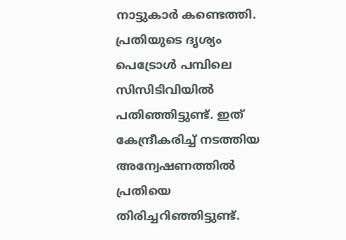നാട്ടുകാർ കണ്ടെത്തി. പ്രതിയുടെ ദൃശ്യം പെട്രോൾ പമ്പിലെ സിസിടിവിയില്‍ പതിഞ്ഞിട്ടുണ്ട്. ഇത് കേന്ദ്രീകരിച്ച് നടത്തിയ അന്വേഷണത്തില്‍ പ്രതിയെ തിരിച്ചറിഞ്ഞിട്ടുണ്ട്.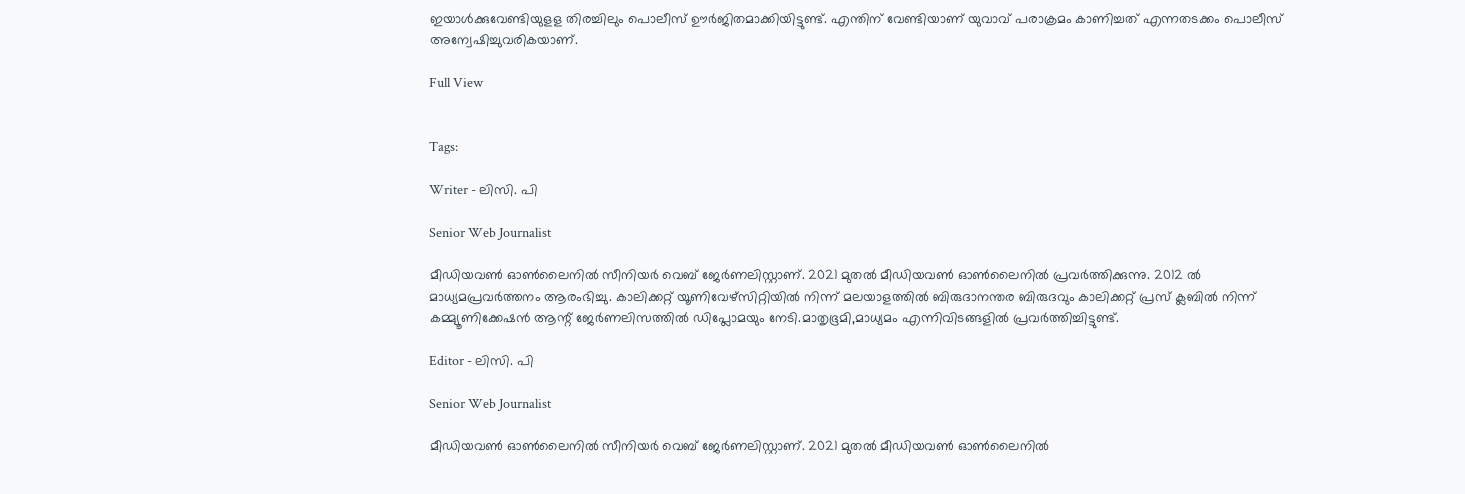ഇയാള്‍ക്കുവേണ്ടിയുളള തിരച്ചിലും പൊലീസ് ഊര്‍ജിതമാക്കിയിട്ടുണ്ട്. എന്തിന് വേണ്ടിയാണ് യുവാവ് പരാക്രമം കാണിച്ചത് എന്നതടക്കം പൊലീസ് അന്വേഷിച്ചുവരികയാണ്.

Full View


Tags:

Writer - ലിസി. പി

Senior Web Journalist

മീഡിയവൺ ഓൺലൈനിൽ സീനിയർ വെബ് ജേർണലിസ്റ്റാണ്. 2021 മുതൽ മീഡിയവൺ ഓൺലൈനിൽ പ്രവർത്തിക്കുന്നു. 2012 ല്‍ മാധ്യമപ്രവര്‍ത്തനം ആരംഭിച്ചു. കാലിക്കറ്റ് യൂണിവേഴ്‌സിറ്റിയിൽ നിന്ന് മലയാളത്തിൽ ബിരുദാനന്തര ബിരുദവും കാലിക്കറ്റ് പ്രസ് ക്ലബിൽ നിന്ന് കമ്മ്യൂണിക്കേഷൻ ആന്റ് ജേർണലിസത്തിൽ ഡിപ്ലോമയും നേടി.മാതൃഭൂമി,മാധ്യമം എന്നിവിടങ്ങളിൽ പ്രവർത്തിച്ചിട്ടുണ്ട്.

Editor - ലിസി. പി

Senior Web Journalist

മീഡിയവൺ ഓൺലൈനിൽ സീനിയർ വെബ് ജേർണലിസ്റ്റാണ്. 2021 മുതൽ മീഡിയവൺ ഓൺലൈനിൽ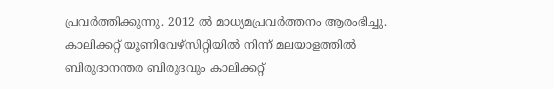പ്രവർത്തിക്കുന്നു. 2012 ല്‍ മാധ്യമപ്രവര്‍ത്തനം ആരംഭിച്ചു. കാലിക്കറ്റ് യൂണിവേഴ്‌സിറ്റിയിൽ നിന്ന് മലയാളത്തിൽ ബിരുദാനന്തര ബിരുദവും കാലിക്കറ്റ്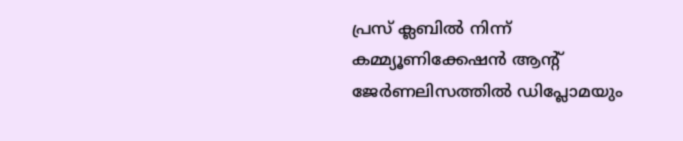പ്രസ് ക്ലബിൽ നിന്ന് കമ്മ്യൂണിക്കേഷൻ ആന്റ് ജേർണലിസത്തിൽ ഡിപ്ലോമയും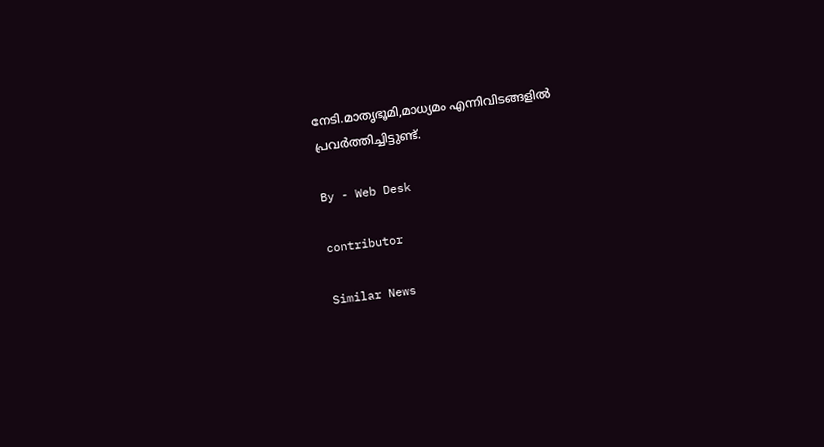നേടി.മാതൃഭൂമി,മാധ്യമം എന്നിവിടങ്ങളിൽ പ്രവർത്തിച്ചിട്ടുണ്ട്.

By - Web Desk

contributor

Similar News